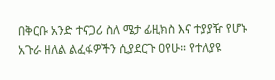በቅርቡ አንድ ተናጋሪ ስለ ሜታ ፊዚክስ እና ተያያዥ የሆኑ አጉራ ዘለል ልፈፋዎችን ሲያደርጉ ዐየሁ። የተለያዩ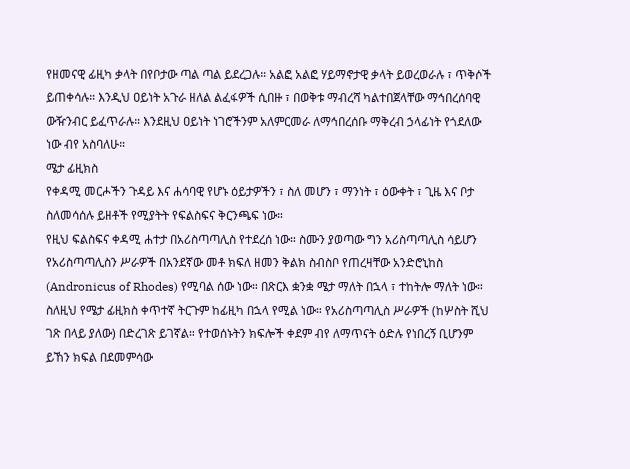የዘመናዊ ፊዚካ ቃላት በየቦታው ጣል ጣል ይደረጋሉ። አልፎ አልፎ ሃይማኖታዊ ቃላት ይወረወራሉ ፣ ጥቅሶች ይጠቀሳሉ። እንዲህ ዐይነት አጉራ ዘለል ልፈፋዎች ሲበዙ ፣ በወቅቱ ማብረሻ ካልተበጀላቸው ማኅበረሰባዊ ውዥንብር ይፈጥራሉ። እንደዚህ ዐይነት ነገሮችንም አለምርመራ ለማኅበረሰቡ ማቅረብ ኃላፊነት የጎደለው ነው ብየ አስባለሁ።
ሜታ ፊዚክስ
የቀዳሚ መርሖችን ጉዳይ እና ሐሳባዊ የሆኑ ዕይታዎችን ፣ ስለ መሆን ፣ ማንነት ፣ ዕውቀት ፣ ጊዜ እና ቦታ ስለመሳሰሉ ይዘቶች የሚያትት የፍልስፍና ቅርንጫፍ ነው።
የዚህ ፍልስፍና ቀዳሚ ሐተታ በአሪስጣጣሊስ የተደረሰ ነው። ስሙን ያወጣው ግን አሪስጣጣሊስ ሳይሆን የአሪስጣጣሊስን ሥራዎች በአንደኛው መቶ ክፍለ ዘመን ቅልክ ስብስቦ የጠረዛቸው አንድሮኒከስ (Andronicus of Rhodes) የሚባል ሰው ነው። በጽርእ ቋንቋ ሜታ ማለት በኋላ ፣ ተከትሎ ማለት ነው። ስለዚህ የሜታ ፊዚክስ ቀጥተኛ ትርጉም ከፊዚካ በኋላ የሚል ነው። የአሪስጣጣሊስ ሥራዎች (ከሦስት ሺህ ገጽ በላይ ያለው) በድረገጽ ይገኛል። የተወሰኑትን ክፍሎች ቀደም ብየ ለማጥናት ዕድሉ የነበረኝ ቢሆንም ይኸን ክፍል በደመምሳው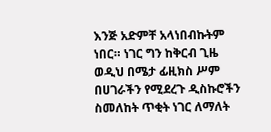እንጅ አድምቸ አላነበብኩትም ነበር። ነገር ግን ከቅርብ ጊዜ ወዲህ በሜታ ፊዚክስ ሥም በሀገራችን የሚደረጉ ዲስኩሮችን ስመለከት ጥቂት ነገር ለማለት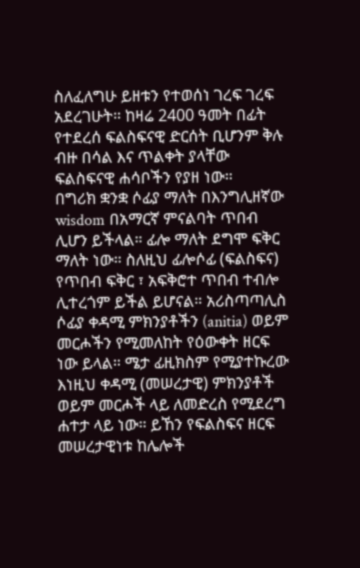ስለፈለግሁ ይዘቱን የተወሰነ ገረፍ ገረፍ አደረገሁት። ከዛሬ 2400 ዓመት በፊት የተደረሰ ፍልስፍናዊ ድርሰት ቢሆንም ቅሉ ብዙ በሳል እና ጥልቀት ያላቸው ፍልስፍናዊ ሐሳቦችን የያዘ ነው።
በግሪክ ቋንቋ ሶፊያ ማለት በእንግሊዘኛው wisdom በአማርኛ ምናልባት ጥበብ ሊሆን ይችላል። ፊሎ ማለት ደግሞ ፍቅር ማለት ነው። ስለዚህ ፊሎሶፊ (ፍልስፍና) የጥበብ ፍቅር ፣ አፍቅሮተ ጥበብ ተብሎ ሊተረጎም ይችል ይሆናል። አሪስጣጣሊስ ሶፊያ ቀዳሚ ምክንያቶችን (anitia) ወይም መርሖችን የሚመለከት የዕውቀት ዘርፍ ነው ይላል። ሜታ ፊዚክስም የሚያተኩረው እነዚህ ቀዳሚ (መሠረታዊ) ምክንያቶች ወይም መርሖች ላይ ለመድረስ የሚደረግ ሐተታ ላይ ነው። ይኸን የፍልስፍና ዘርፍ መሠረታዊነቱ ከሌሎች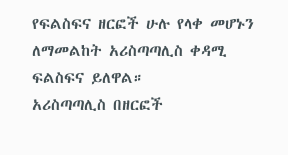የፍልስፍና ዘርፎች ሁሉ የላቀ መሆኑን ለማመልከት አሪስጣጣሊስ ቀዳሚ ፍልስፍና ይለዋል።
አሪስጣጣሊስ በዘርፎች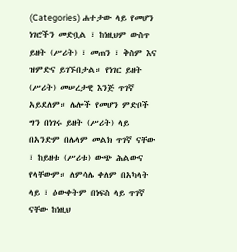(Categories) ሐተታው ላይ የመሆን ነገሮችን መድቧል ፣ ከነዚህም ውስጥ ይዘት (ሥሪት) ፣ መጠን ፣ ቅስም እና ዝምድና ይገኙበታል። የነገር ይዘት (ሥሪት) መሠረታዊ እንጅ ጥገኛ አይደለም። ሌሎች የመሆን ምድቦች ግን በነገሩ ይዘት (ሥሪት) ላይ በአንድም በሌላም መልክ ጥገኛ ናቸው ፣ ከይዘቱ (ሥሪቱ) ውጭ ሕልውና የላቸውም። ለምሳሌ ቀለም በአካላት ላይ ፣ ዕውቀትም በነፍስ ላይ ጥገኛ ናቸው ከነዚህ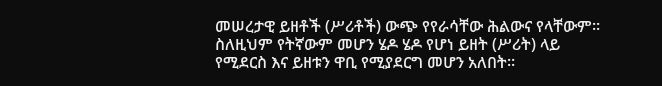መሠረታዊ ይዘቶች (ሥሪቶች) ውጭ የየራሳቸው ሕልውና የላቸውም። ስለዚህም የትኛውም መሆን ሄዶ ሄዶ የሆነ ይዘት (ሥሪት) ላይ የሚደርስ እና ይዘቱን ዋቢ የሚያደርግ መሆን አለበት።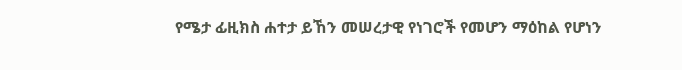የሜታ ፊዚክስ ሐተታ ይኸን መሠረታዊ የነገሮች የመሆን ማዕከል የሆነን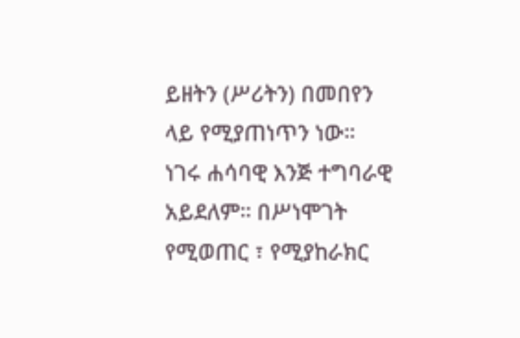ይዘትን (ሥሪትን) በመበየን ላይ የሚያጠነጥን ነው።
ነገሩ ሐሳባዊ እንጅ ተግባራዊ አይደለም። በሥነሞገት የሚወጠር ፣ የሚያከራክር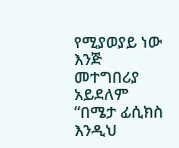የሚያወያይ ነው እንጅ መተግበሪያ አይደለም “በሜታ ፊሲክስ እንዲህ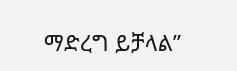ማድረግ ይቻላል”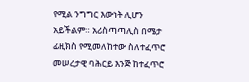የሚል ንግግር እውነት ሊሆን አይችልም። አሪስጣጣሊስ በሜታ ፊዚክስ የሚመለከተው ስለተፈጥሮ መሠረታዊ ባሕርይ እንጅ ከተፈጥሮ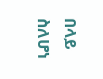በላይ ስለሆነ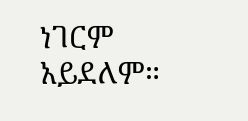ነገርም አይደለም።